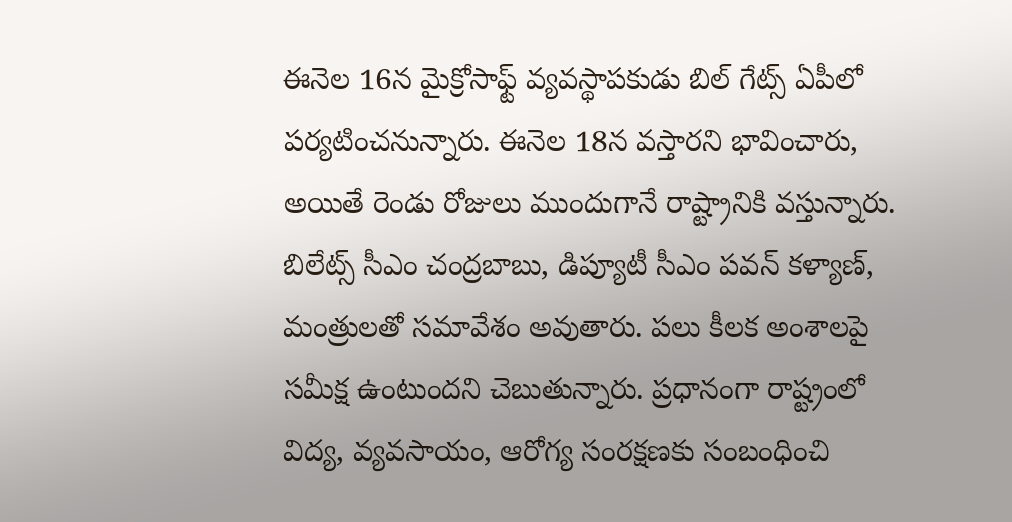ఈనెల 16న మైక్రోసాఫ్ట్ వ్యవస్థాపకుడు బిల్ గేట్స్ ఏపీలో పర్యటించనున్నారు. ఈనెల 18న వస్తారని భావించారు, అయితే రెండు రోజులు ముందుగానే రాష్ట్రానికి వస్తున్నారు. బిలేట్స్ సీఎం చంద్రబాబు, డిప్యూటీ సీఎం పవన్ కళ్యాణ్, మంత్రులతో సమావేశం అవుతారు. పలు కీలక అంశాలపై సమీక్ష ఉంటుందని చెబుతున్నారు. ప్రధానంగా రాష్ట్రంలో విద్య, వ్యవసాయం, ఆరోగ్య సంరక్షణకు సంబంధించి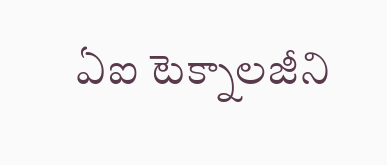ఏఐ టెక్నాలజీని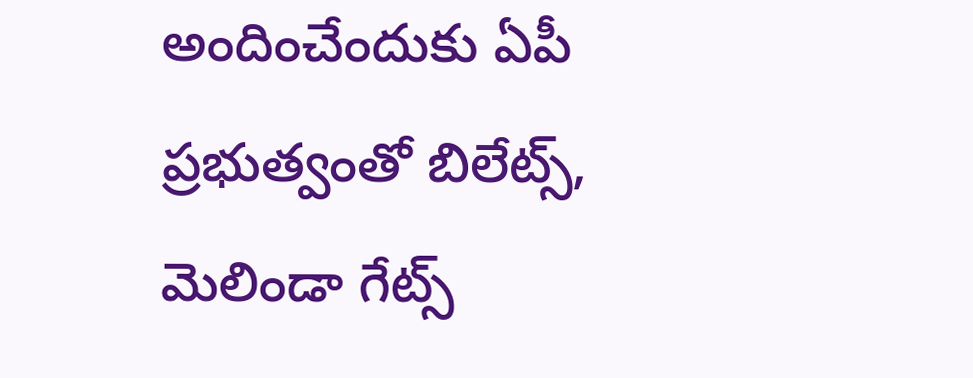అందించేందుకు ఏపీ ప్రభుత్వంతో బిలేట్స్, మెలిండా గేట్స్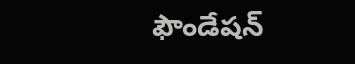ఫౌండేషన్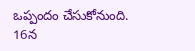ఒప్పందం చేసుకోనుంది.
16న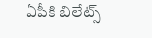ఏపీకి బిలేట్స్